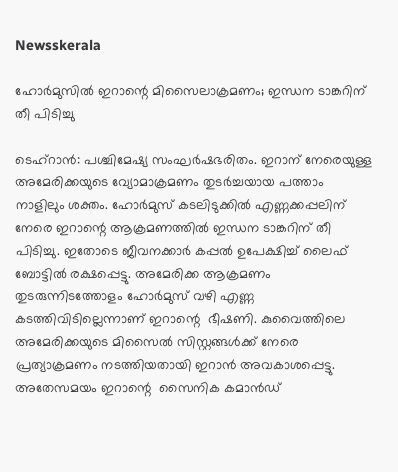Newsskerala

ഹോര്‍മുസില്‍ ഇറാന്റെ മിസൈലാക്രമണം; ഇന്ധന ടാങ്കറിന് തീ പിടിച്ചു

ടെഹ്‌റാന്‍: പശ്ചിമേഷ്യ സംഘര്‍ഷഭരിതം. ഇറാന് നേരെയുള്ള അമേരിക്കയുടെ വ്യോമാക്രമണം തുടര്‍ച്ചയായ പത്താം നാളിലും ശക്തം. ഹോര്‍മുസ് കടലിടുക്കില്‍ എണ്ണക്കപ്പലിന് നേരെ ഇറാന്റെ ആക്രമണത്തില്‍ ഇന്ധന ടാങ്കറിന് തീ പിടിച്ചു. ഇതോടെ ജീവനക്കാര്‍ കപ്പല്‍ ഉപേക്ഷിച്ച് ലൈഫ് ബോട്ടില്‍ രക്ഷപ്പെട്ടു. അമേരിക്ക ആക്രമണം തുടരുന്നിടത്തോളം ഹോര്‍മുസ് വഴി എണ്ണ കടത്തിവിടില്ലെന്നാണ് ഇറാന്റെ  ഭീഷണി. കുവൈത്തിലെ അമേരിക്കയുടെ മിസൈല്‍ സിസ്റ്റങ്ങള്‍ക്ക് നേരെ പ്രത്യാക്രമണം നടത്തിയതായി ഇറാന്‍ അവകാശപ്പെട്ടു.
അതേസമയം ഇറാന്റെ  സൈനിക കമാന്‍ഡ്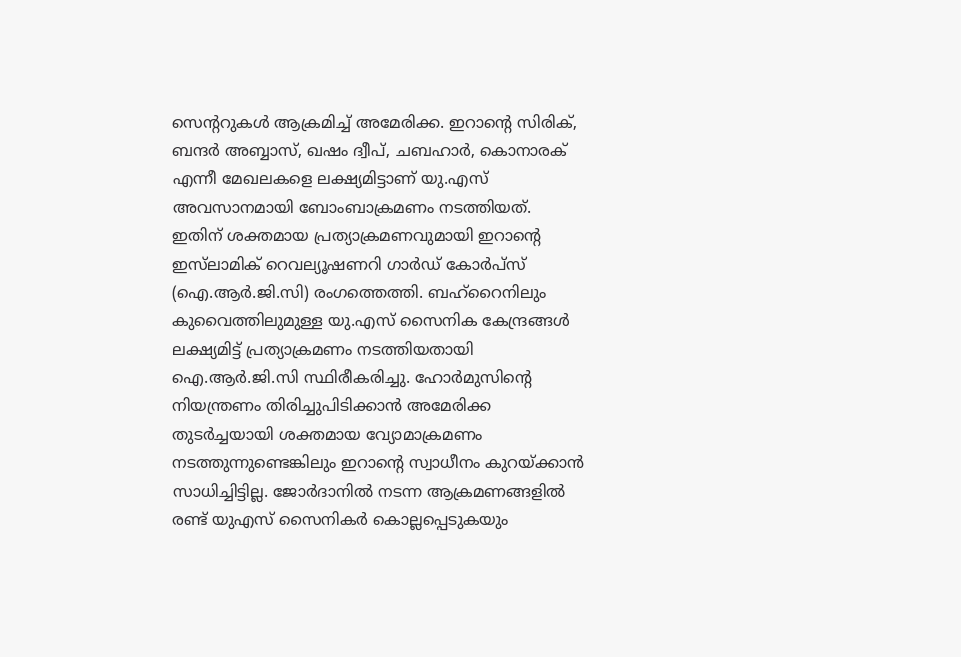സെന്ററുകള്‍ ആക്രമിച്ച് അമേരിക്ക. ഇറാന്റെ സിരിക്, ബന്ദര്‍ അബ്ബാസ്, ഖഷം ദ്വീപ്, ചബഹാര്‍, കൊനാരക് എന്നീ മേഖലകളെ ലക്ഷ്യമിട്ടാണ് യു.എസ് അവസാനമായി ബോംബാക്രമണം നടത്തിയത്.
ഇതിന് ശക്തമായ പ്രത്യാക്രമണവുമായി ഇറാന്റെ ഇസ്‌ലാമിക് റെവല്യൂഷണറി ഗാര്‍ഡ് കോര്‍പ്‌സ് (ഐ.ആര്‍.ജി.സി) രംഗത്തെത്തി. ബഹ്‌റൈനിലും കുവൈത്തിലുമുള്ള യു.എസ് സൈനിക കേന്ദ്രങ്ങള്‍ ലക്ഷ്യമിട്ട് പ്രത്യാക്രമണം നടത്തിയതായി ഐ.ആര്‍.ജി.സി സ്ഥിരീകരിച്ചു. ഹോര്‍മുസിന്റെ നിയന്ത്രണം തിരിച്ചുപിടിക്കാന്‍ അമേരിക്ക തുടര്‍ച്ചയായി ശക്തമായ വ്യോമാക്രമണം നടത്തുന്നുണ്ടെങ്കിലും ഇറാന്റെ സ്വാധീനം കുറയ്ക്കാന്‍ സാധിച്ചിട്ടില്ല. ജോര്‍ദാനില്‍ നടന്ന ആക്രമണങ്ങളില്‍ രണ്ട് യുഎസ് സൈനികര്‍ കൊല്ലപ്പെടുകയും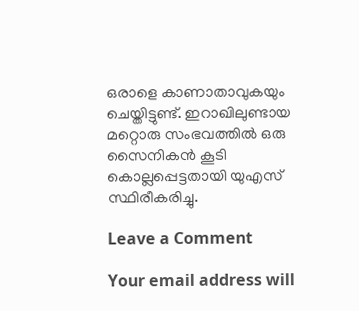ഒരാളെ കാണാതാവുകയും ചെയ്തിട്ടുണ്ട്. ഇറാഖിലുണ്ടായ മറ്റൊരു സംഭവത്തില്‍ ഒരു സൈനികന്‍ കൂടി കൊല്ലപ്പെട്ടതായി യുഎസ് സ്ഥിരീകരിച്ചു.

Leave a Comment

Your email address will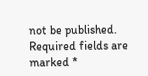not be published. Required fields are marked *